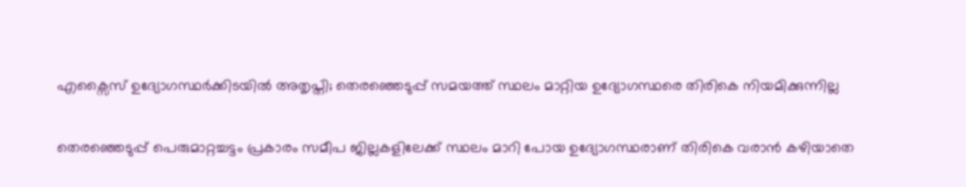എക്സൈസ് ഉദ്യോഗസ്ഥർക്കിടയിൽ അതൃപ്തി; തെരഞ്ഞെടുപ്പ് സമയത്ത് സ്ഥലം മാറ്റിയ ഉദ്യോഗസ്ഥരെ തിരികെ നിയമിക്കുന്നില്ല

തെരഞ്ഞെടുപ്പ് പെരുമാറ്റച്ചട്ടം പ്രകാരം സമീപ ജില്ലകളിലേക്ക് സ്ഥലം മാറി പോയ ഉദ്യോഗസ്ഥരാണ് തിരികെ വരാൻ കഴിയാതെ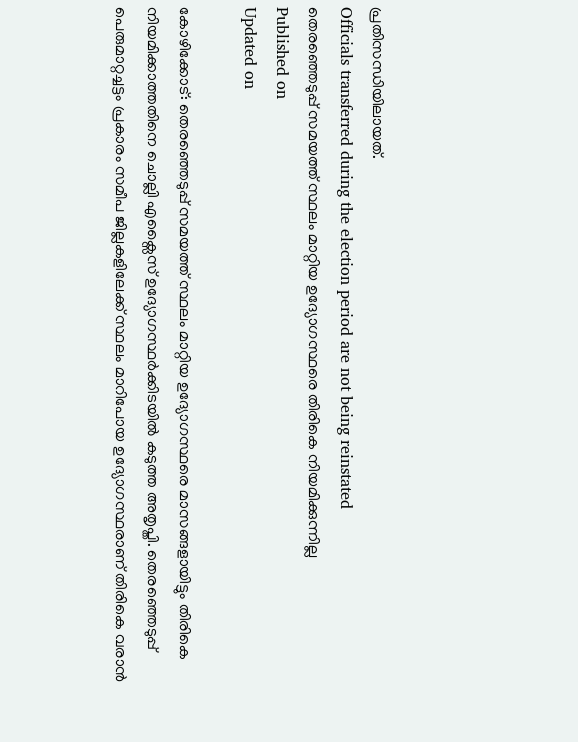പ്രതിസന്ധിയിലായത്.
Officials transferred during the election period are not being reinstated
തെരഞ്ഞെടുപ്പ് സമയത്ത് സ്ഥലം മാറ്റിയ ഉദ്യോഗസ്ഥരെ തിരികെ നിയമിക്കുന്നില്ല
Published on
Updated on

കോഴിക്കോട്: തെരഞ്ഞെടുപ്പ് സമയത്ത് സ്ഥലം മാറ്റിയ ഉദ്യോഗസ്ഥരെ മാസങ്ങളായിട്ടും തിരികെ നിയമിക്കാത്തതിനെ ചൊല്ലി എക്സൈസ് ഉദ്യോഗസ്ഥർക്കിടയിൽ കടുത്ത അതൃപ്തി. തെരഞ്ഞെടുപ്പ് പെരുമാറ്റച്ചട്ടം പ്രകാരം സമീപ ജില്ലകളിലേക്ക് സ്ഥലം മാറിപോയ ഉദ്യോഗസ്ഥരാണ് തിരികെ വരാൻ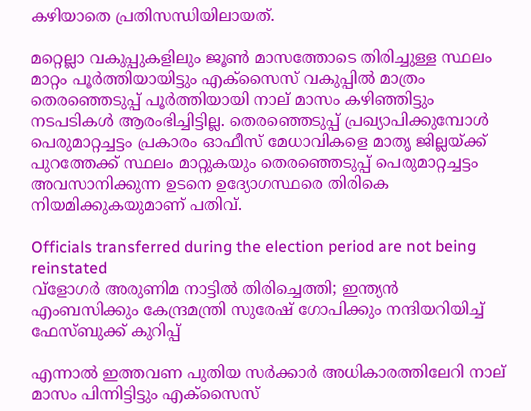കഴിയാതെ പ്രതിസന്ധിയിലായത്.

മറ്റെല്ലാ വകുപ്പുകളിലും ജൂൺ മാസത്തോടെ തിരിച്ചുള്ള സ്ഥലം മാറ്റം പൂർത്തിയായിട്ടും എക്സൈസ് വകുപ്പിൽ മാത്രം തെരഞ്ഞെടുപ്പ് പൂർത്തിയായി നാല് മാസം കഴിഞ്ഞിട്ടും നടപടികൾ ആരംഭിച്ചിട്ടില്ല. തെരഞ്ഞെടുപ്പ് പ്രഖ്യാപിക്കുമ്പോൾ പെരുമാറ്റച്ചട്ടം പ്രകാരം ഓഫീസ് മേധാവികളെ മാതൃ ജില്ലയ്ക്ക് പുറത്തേക്ക് സ്ഥലം മാറ്റുകയും തെരഞ്ഞെടുപ്പ് പെരുമാറ്റച്ചട്ടം അവസാനിക്കുന്ന ഉടനെ ഉദ്യോഗസ്ഥരെ തിരികെ നിയമിക്കുകയുമാണ് പതിവ്.

Officials transferred during the election period are not being reinstated
വ്ളോഗര്‍ അരുണിമ നാട്ടില്‍ തിരിച്ചെത്തി; ഇന്ത്യൻ എംബസിക്കും കേന്ദ്രമന്ത്രി സുരേഷ് ഗോപിക്കും നന്ദിയറിയിച്ച് ഫേസ്ബുക്ക് കുറിപ്പ്

എന്നാൽ ഇത്തവണ പുതിയ സർക്കാർ അധികാരത്തിലേറി നാല് മാസം പിന്നിട്ടിട്ടും എക്സൈസ്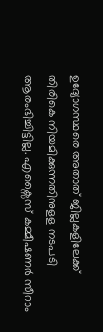ഉദ്യോഗസ്ഥരെ അതാത് ജില്ലകളിലേക്ക് തിരികെ നിയമിക്കുന്നതിനുളള നടപടി ആരംഭിച്ചിട്ടില്ല. എക്സൈസ് കമ്മീഷണർ സീറാം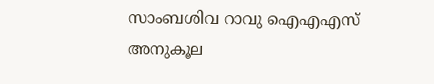സാംബശിവ റാവു ഐഎഎസ് അനുകൂല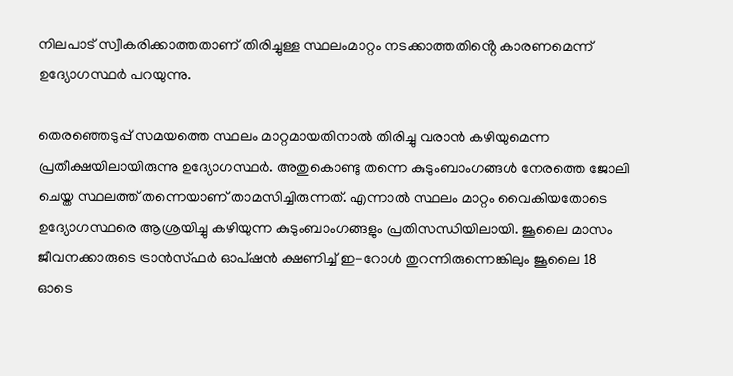നിലപാട് സ്വീകരിക്കാത്തതാണ് തിരിച്ചുള്ള സ്ഥലംമാറ്റം നടക്കാത്തതിൻ്റെ കാരണമെന്ന് ഉദ്യോഗസ്ഥർ പറയുന്നു.

തെരഞ്ഞെടുപ്പ് സമയത്തെ സ്ഥലം മാറ്റമായതിനാൽ തിരിച്ചു വരാൻ കഴിയുമെന്ന പ്രതീക്ഷയിലായിരുന്നു ഉദ്യോഗസ്ഥർ. അതുകൊണ്ടു തന്നെ കുടുംബാംഗങ്ങൾ നേരത്തെ ജോലി ചെയ്ത സ്ഥലത്ത് തന്നെയാണ് താമസിച്ചിരുന്നത്. എന്നാൽ സ്ഥലം മാറ്റം വൈകിയതോടെ ഉദ്യോഗസ്ഥരെ ആശ്രയിച്ചു കഴിയുന്ന കുടുംബാംഗങ്ങളും പ്രതിസന്ധിയിലായി. ജൂലൈ മാസം ജീവനക്കാരുടെ ട്രാൻസ്ഫർ ഓപ്ഷൻ ക്ഷണിച്ച് ഇ-റോൾ തുറന്നിരുന്നെങ്കിലും ജൂലൈ 18 ഓടെ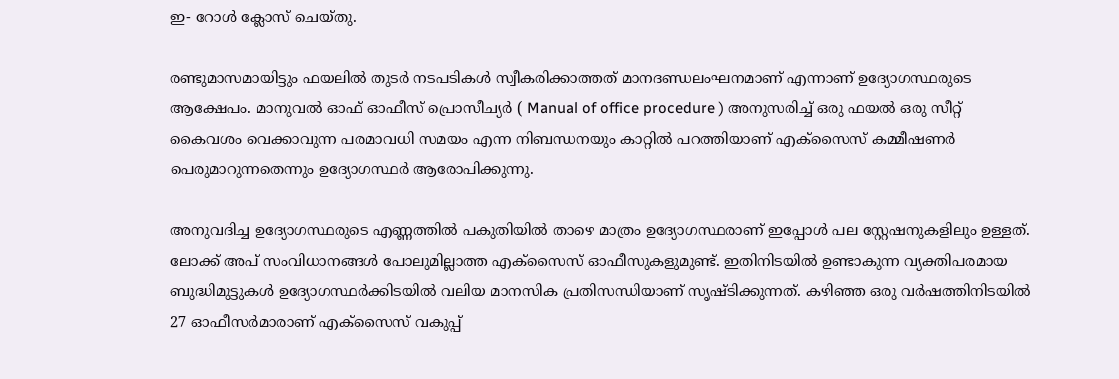ഇ- റോൾ ക്ലോസ് ചെയ്തു.

രണ്ടുമാസമായിട്ടും ഫയലിൽ തുടർ നടപടികൾ സ്വീകരിക്കാത്തത് മാനദണ്ഡലംഘനമാണ് എന്നാണ് ഉദ്യോഗസ്ഥരുടെ ആക്ഷേപം. മാനുവൽ ഓഫ് ഓഫീസ് പ്രൊസീച്യർ ( Manual of office procedure ) അനുസരിച്ച് ഒരു ഫയൽ ഒരു സീറ്റ്‌ കൈവശം വെക്കാവുന്ന പരമാവധി സമയം എന്ന നിബന്ധനയും കാറ്റിൽ പറത്തിയാണ് എക്സൈസ് കമ്മീഷണർ പെരുമാറുന്നതെന്നും ഉദ്യോഗസ്ഥർ ആരോപിക്കുന്നു.

അനുവദിച്ച ഉദ്യോഗസ്ഥരുടെ എണ്ണത്തിൽ പകുതിയിൽ താഴെ മാത്രം ഉദ്യോഗസ്ഥരാണ് ഇപ്പോൾ പല സ്റ്റേഷനുകളിലും ഉള്ളത്. ലോക്ക് അപ് സംവിധാനങ്ങൾ പോലുമില്ലാത്ത എക്സൈസ് ഓഫീസുകളുമുണ്ട്. ഇതിനിടയിൽ ഉണ്ടാകുന്ന വ്യക്തിപരമായ ബുദ്ധിമുട്ടുകൾ ഉദ്യോഗസ്ഥർക്കിടയിൽ വലിയ മാനസിക പ്രതിസന്ധിയാണ് സൃഷ്ടിക്കുന്നത്. കഴിഞ്ഞ ഒരു വർഷത്തിനിടയിൽ 27 ഓഫീസർമാരാണ് എക്സൈസ് വകുപ്പ്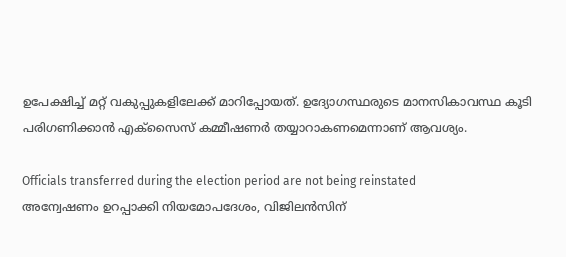ഉപേക്ഷിച്ച് മറ്റ് വകുപ്പുകളിലേക്ക്‌ മാറിപ്പോയത്. ഉദ്യോഗസ്ഥരുടെ മാനസികാവസ്ഥ കൂടി പരിഗണിക്കാൻ എക്സൈസ് കമ്മീഷണർ തയ്യാറാകണമെന്നാണ് ആവശ്യം.

Officials transferred during the election period are not being reinstated
അന്വേഷണം ഉറപ്പാക്കി നിയമോപദേശം, വിജിലന്‍സിന്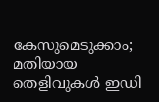കേസുമെടുക്കാം; മതിയായ തെളിവുകള്‍ ഇഡി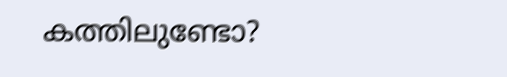കത്തിലുണ്ടോ?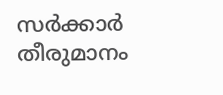സര്‍ക്കാര്‍ തീരുമാനം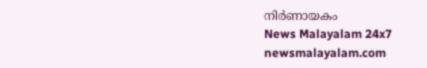നിര്‍ണായകം
News Malayalam 24x7
newsmalayalam.com